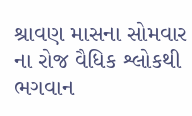શ્રાવણ માસના સોમવાર ના રોજ વૈધિક શ્લોકથી ભગવાન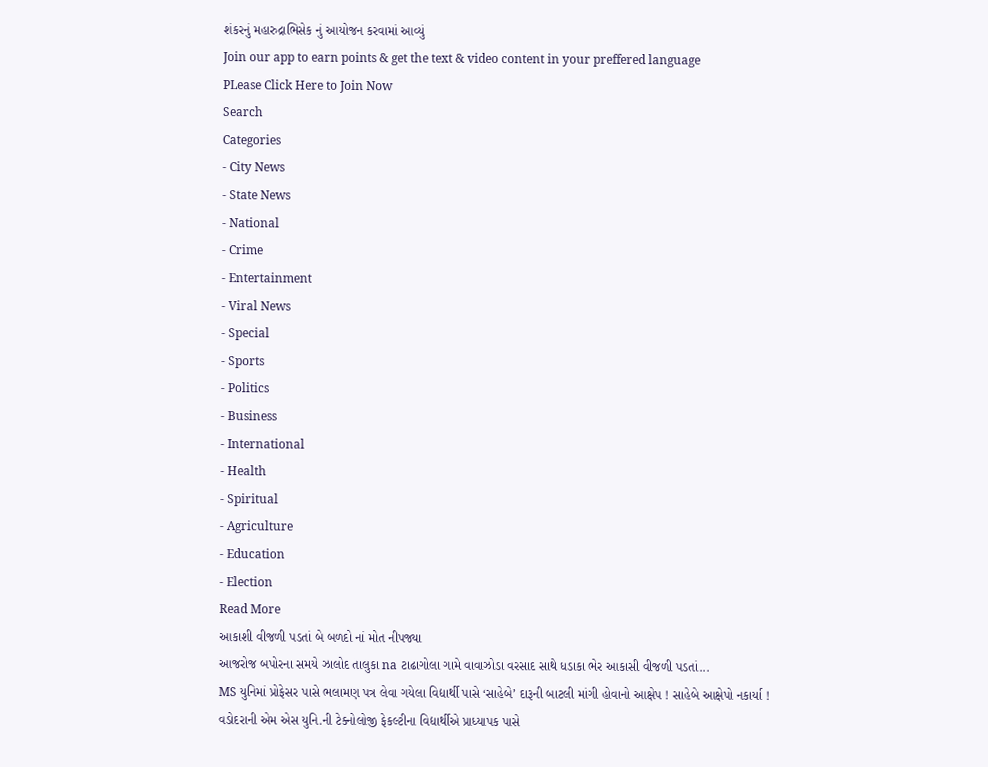શંકરનું મહારુદ્રાભિસેક નું આયોજન કરવામાં આવ્યું
Join our app to earn points & get the text & video content in your preffered language
PLease Click Here to Join Now
Search
Categories
- City News
- State News
- National
- Crime
- Entertainment
- Viral News
- Special
- Sports
- Politics
- Business
- International
- Health
- Spiritual
- Agriculture
- Education
- Election
Read More
આકાશી વીજળી પડતાં બે બળદો નાં મોત નીપજ્યા
આજરોજ બપોરના સમયે ઝાલોદ તાલુકા na ટાઢાગોલા ગામે વાવાઝોડા વરસાદ સાથે ધડાકા ભેર આકાસી વીજળી પડતાં...
MS યુનિમાં પ્રોફેસર પાસે ભલામણ પત્ર લેવા ગયેલા વિદ્યાર્થી પાસે ‘સાહેબે’ દારૂની બાટલી માંગી હોવાનો આક્ષેપ ! સાહેબે આક્ષેપો નકાર્યા !
વડોદરાની એમ એસ યુનિ.ની ટેક્નોલોજી ફેકલ્ટીના વિદ્યાર્થીએ પ્રાધ્યાપક પાસે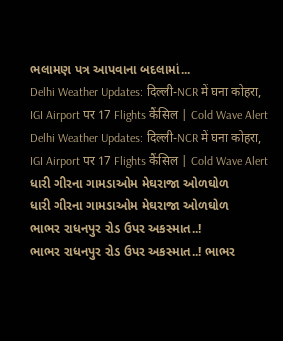ભલામણ પત્ર આપવાના બદલામાં...
Delhi Weather Updates: दिल्ली-NCR में घना कोहरा, IGI Airport पर 17 Flights कैंसिल | Cold Wave Alert
Delhi Weather Updates: दिल्ली-NCR में घना कोहरा, IGI Airport पर 17 Flights कैंसिल | Cold Wave Alert
ધારી ગીરના ગામડાઓમ મેઘરાજા ઓળઘોળ
ધારી ગીરના ગામડાઓમ મેઘરાજા ઓળઘોળ
ભાભર રાધનપુર રોડ ઉપર અકસ્માત..!
ભાભર રાધનપુર રોડ ઉપર અકસ્માત..! ભાભર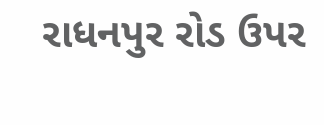રાધનપુર રોડ ઉપર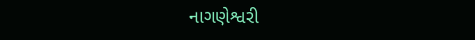નાગણેશ્વરી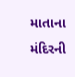માતાના મંદિરની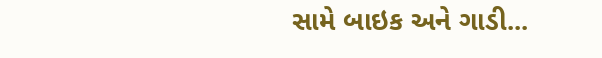સામે બાઇક અને ગાડી...